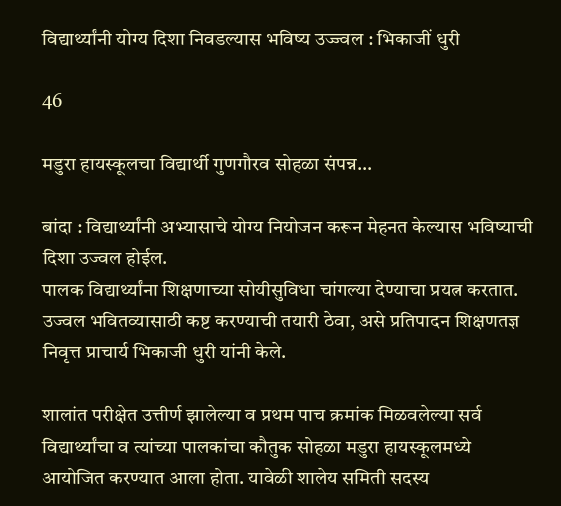विद्यार्थ्यांनी योग्य दिशा निवडल्यास भविष्य उज्ज्वल : भिकाजीं धुरी

46

मडुरा हायस्कूलचा विद्यार्थी गुणगौरव सोहळा संपन्न…

बांदा : विद्यार्थ्यांनी अभ्यासाचे योग्य नियोजन करून मेहनत केल्यास भविष्याची दिशा उज्वल होईल.
पालक विद्यार्थ्यांना शिक्षणाच्या सोयीसुविधा चांगल्या देण्याचा प्रयत्न करतात. उज्वल भवितव्यासाठी कष्ट करण्याची तयारी ठेवा, असे प्रतिपादन शिक्षणतज्ञ निवृत्त प्राचार्य भिकाजी धुरी यांनी केले.

शालांत परीक्षेत उत्तीर्ण झालेल्या व प्रथम पाच क्रमांक मिळवलेल्या सर्व विद्यार्थ्यांचा व त्यांच्या पालकांचा कौतुक सोहळा मडुरा हायस्कूलमध्ये आयोजित करण्यात आला होता. यावेळी शालेय समिती सदस्य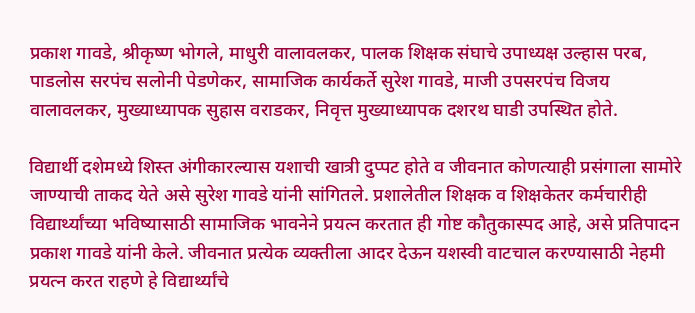प्रकाश गावडे, श्रीकृष्ण भोगले, माधुरी वालावलकर, पालक शिक्षक संघाचे उपाध्यक्ष उल्हास परब, पाडलोस सरपंच सलोनी पेडणेकर, सामाजिक कार्यकर्ते सुरेश गावडे, माजी उपसरपंच विजय वालावलकर, मुख्याध्यापक सुहास वराडकर, निवृत्त मुख्याध्यापक दशरथ घाडी उपस्थित होते.

विद्यार्थी दशेमध्ये शिस्त अंगीकारल्यास यशाची खात्री दुप्पट होते व जीवनात कोणत्याही प्रसंगाला सामोरे जाण्याची ताकद येते असे सुरेश गावडे यांनी सांगितले. प्रशालेतील शिक्षक व शिक्षकेतर कर्मचारीही विद्यार्थ्यांच्या भविष्यासाठी सामाजिक भावनेने प्रयत्न करतात ही गोष्ट कौतुकास्पद आहे, असे प्रतिपादन प्रकाश गावडे यांनी केले. जीवनात प्रत्येक व्यक्तीला आदर देऊन यशस्वी वाटचाल करण्यासाठी नेहमी प्रयत्न करत राहणे हे विद्यार्थ्यांचे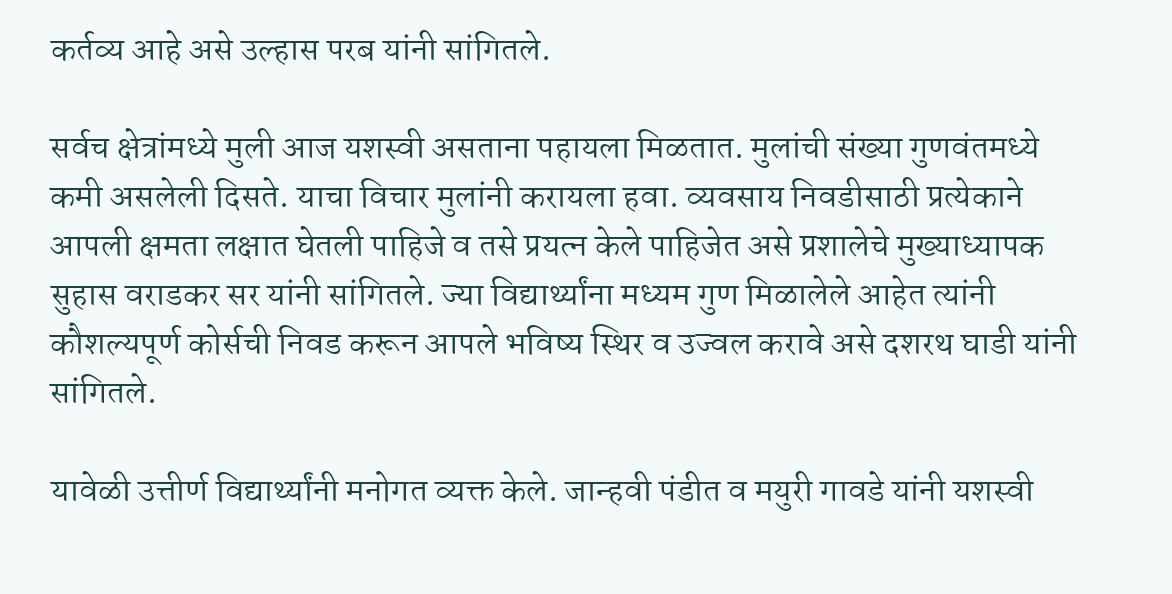कर्तव्य आहे असे उल्हास परब यांनी सांगितले.

सर्वच क्षेत्रांमध्ये मुली आज यशस्वी असताना पहायला मिळतात. मुलांची संख्या गुणवंतमध्ये कमी असलेली दिसते. याचा विचार मुलांनी करायला हवा. व्यवसाय निवडीसाठी प्रत्येकाने आपली क्षमता लक्षात घेतली पाहिजे व तसे प्रयत्न केले पाहिजेत असे प्रशालेचे मुख्याध्यापक सुहास वराडकर सर यांनी सांगितले. ज्या विद्यार्थ्यांना मध्यम गुण मिळालेले आहेत त्यांनी कौशल्यपूर्ण कोर्सची निवड करून आपले भविष्य स्थिर व उज्वल करावे असे दशरथ घाडी यांनी सांगितले.

यावेळी उत्तीर्ण विद्यार्थ्यांनी मनोगत व्यक्त केले. जान्हवी पंडीत व मयुरी गावडे यांनी यशस्वी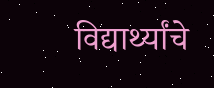विद्यार्थ्यांचे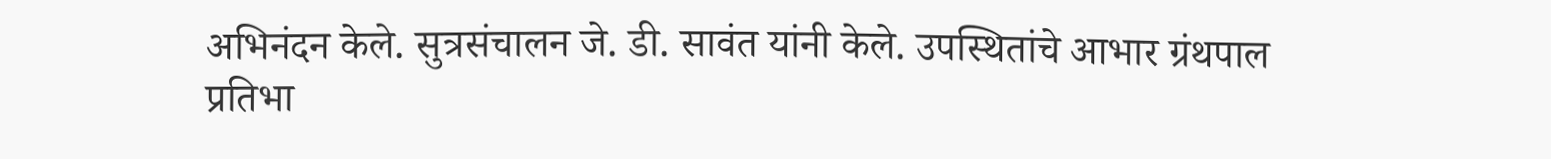अभिनंदन केले. सुत्रसंचालन जे. डी. सावंत यांनी केले. उपस्थितांचे आभार ग्रंथपाल प्रतिभा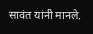सावंत यांनी मानले.